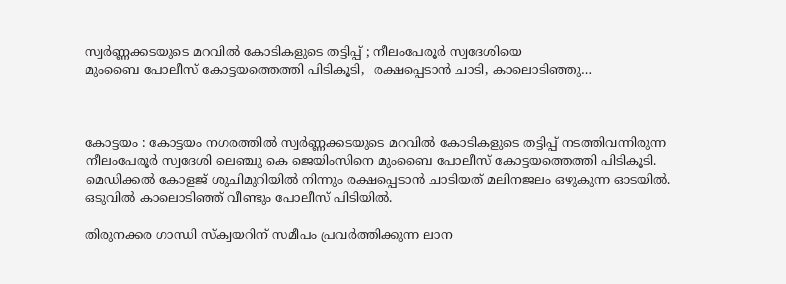സ്വർണ്ണക്കടയുടെ മറവിൽ കോടികളുടെ തട്ടിപ്പ് ; നീലംപേരൂർ സ്വദേശിയെ
മുംബൈ പോലീസ് കോട്ടയത്തെത്തി പിടികൂടി,  രക്ഷപ്പെടാൻ ചാടി, കാലൊടിഞ്ഞു…



കോട്ടയം : കോട്ടയം നഗരത്തിൽ സ്വർണ്ണക്കടയുടെ മറവിൽ കോടികളുടെ തട്ടിപ്പ് നടത്തിവന്നിരുന്ന നീലംപേരൂർ സ്വദേശി ലെഞ്ചു കെ ജെയിംസിനെ മുംബൈ പോലീസ് കോട്ടയത്തെത്തി പിടികൂടി. മെഡിക്കൽ കോളജ് ശുചിമുറിയിൽ നിന്നും രക്ഷപ്പെടാൻ ചാടിയത് മലിനജലം ഒഴുകുന്ന ഓടയിൽ. ഒടുവിൽ കാലൊടിഞ്ഞ് വീണ്ടും പോലീസ് പിടിയിൽ.

തിരുനക്കര ഗാന്ധി സ്‌ക്വയറിന് സമീപം പ്രവർത്തിക്കുന്ന ലാന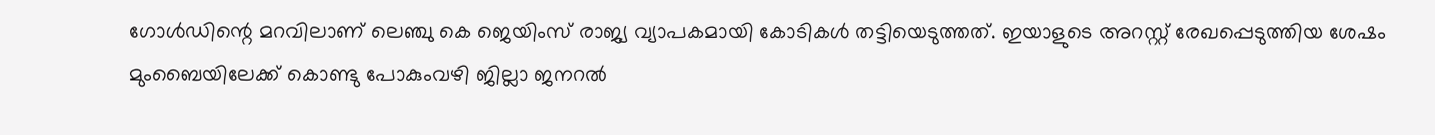ഗോൾഡിന്റെ മറവിലാണ് ലെഞ്ചു കെ ജെയിംസ് രാജ്യ വ്യാപകമായി കോടികൾ തട്ടിയെടുത്തത്. ഇയാളുടെ അറസ്റ്റ് രേഖപ്പെടുത്തിയ ശേഷം മുംബൈയിലേക്ക് കൊണ്ടു പോകുംവഴി ജില്ലാ ജനറൽ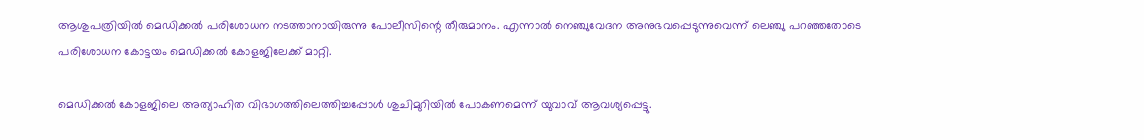ആശുപത്രിയിൽ മെഡിക്കൽ പരിശോധന നടത്താനായിരുന്നു പോലീസിന്റെ തീരുമാനം. എന്നാൽ നെഞ്ചുവേദന അനുഭവപ്പെടുന്നുവെന്ന് ലെഞ്ചു പറഞ്ഞതോടെ പരിശോധന കോട്ടയം മെഡിക്കൽ കോളജിലേക്ക് മാറ്റി.

മെഡിക്കൽ കോളജിലെ അത്യാഹിത വിഭാഗത്തിലെത്തിച്ചപ്പോൾ ശുചിമുറിയിൽ പോകണമെന്ന് യുവാവ് ആവശ്യപ്പെട്ടു.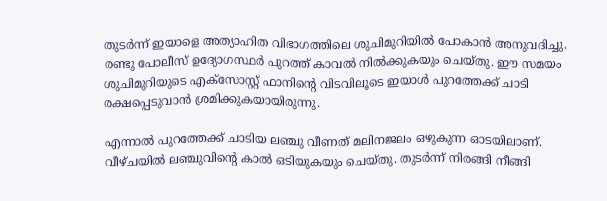തുടർന്ന് ഇയാളെ അത്യാഹിത വിഭാഗത്തിലെ ശുചിമുറിയിൽ പോകാൻ അനുവദിച്ചു. രണ്ടു പോലീസ് ഉദ്യോഗസ്ഥർ പുറത്ത് കാവൽ നിൽക്കുകയും ചെയ്തു. ഈ സമയം ശുചിമുറിയുടെ എക്‌സോസ്റ്റ് ഫാനിന്റെ വിടവിലൂടെ ഇയാൾ പുറത്തേക്ക് ചാടി രക്ഷപ്പെടുവാൻ ശ്രമിക്കുകയായിരുന്നു.

എന്നാൽ പുറത്തേക്ക് ചാടിയ ലഞ്ചു വീണത് മലിനജലം ഒഴുകുന്ന ഓടയിലാണ്. വീഴ്ചയിൽ ലഞ്ചുവിന്റെ കാൽ ഒടിയുകയും ചെയ്തു. തുടർന്ന് നിരങ്ങി നീങ്ങി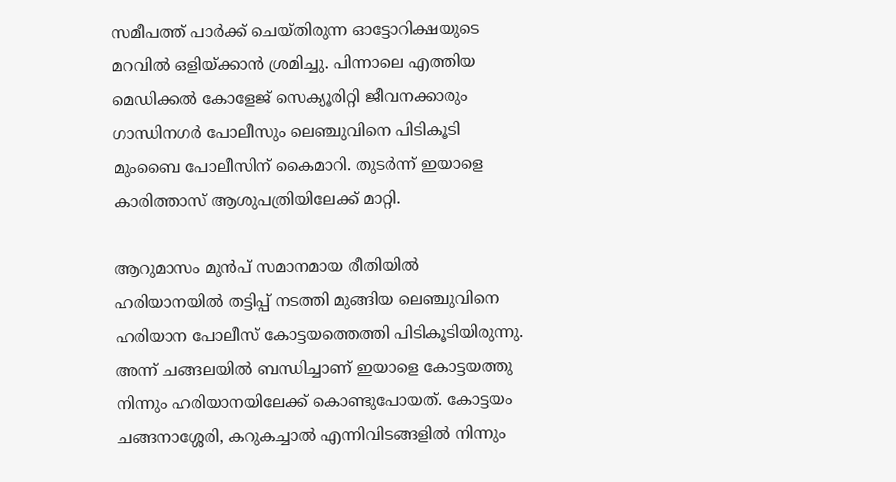സമീപത്ത് പാർക്ക് ചെയ്തിരുന്ന ഓട്ടോറിക്ഷയുടെ മറവിൽ ഒളിയ്ക്കാൻ ശ്രമിച്ചു. പിന്നാലെ എത്തിയ മെഡിക്കൽ കോളേജ് സെക്യൂരിറ്റി ജീവനക്കാരും ഗാന്ധിനഗർ പോലീസും ലെഞ്ചുവിനെ പിടികൂടി മുംബൈ പോലീസിന് കൈമാറി. തുടർന്ന് ഇയാളെ കാരിത്താസ് ആശുപത്രിയിലേക്ക് മാറ്റി.

ആറുമാസം മുൻപ് സമാനമായ രീതിയിൽ ഹരിയാനയിൽ തട്ടിപ്പ് നടത്തി മുങ്ങിയ ലെഞ്ചുവിനെ ഹരിയാന പോലീസ് കോട്ടയത്തെത്തി പിടികൂടിയിരുന്നു. അന്ന് ചങ്ങലയിൽ ബന്ധിച്ചാണ് ഇയാളെ കോട്ടയത്തു നിന്നും ഹരിയാനയിലേക്ക് കൊണ്ടുപോയത്. കോട്ടയം ചങ്ങനാശ്ശേരി, കറുകച്ചാൽ എന്നിവിടങ്ങളിൽ നിന്നും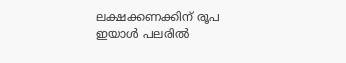ലക്ഷക്കണക്കിന് രൂപ ഇയാൾ പലരിൽ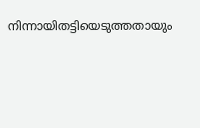നിന്നായിതട്ടിയെടുത്തതായും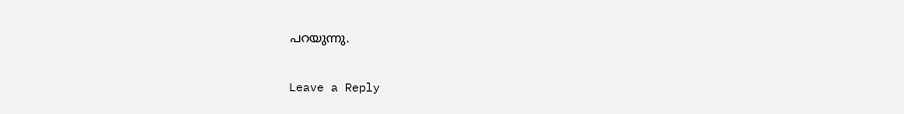പറയുന്നു.

Leave a Reply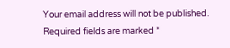Your email address will not be published. Required fields are marked *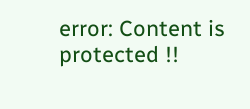error: Content is protected !!